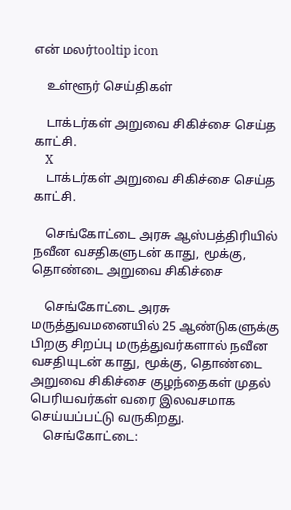என் மலர்tooltip icon

    உள்ளூர் செய்திகள்

    டாக்டர்கள் அறுவை சிகிச்சை செய்த காட்சி.
    X
    டாக்டர்கள் அறுவை சிகிச்சை செய்த காட்சி.

    செங்கோட்டை அரசு ஆஸ்பத்திரியில் நவீன வசதிகளுடன் காது, மூக்கு, தொண்டை அறுவை சிகிச்சை

    செங்கோட்டை அரசு மருத்துவமனையில் 25 ஆண்டுகளுக்கு பிறகு சிறப்பு மருத்துவர்களால் நவீன வசதியுடன் காது, மூக்கு, தொண்டை அறுவை சிகிச்சை குழந்தைகள் முதல் பெரியவர்கள் வரை இலவசமாக செய்யப்பட்டு வருகிறது.
    செங்கோட்டை: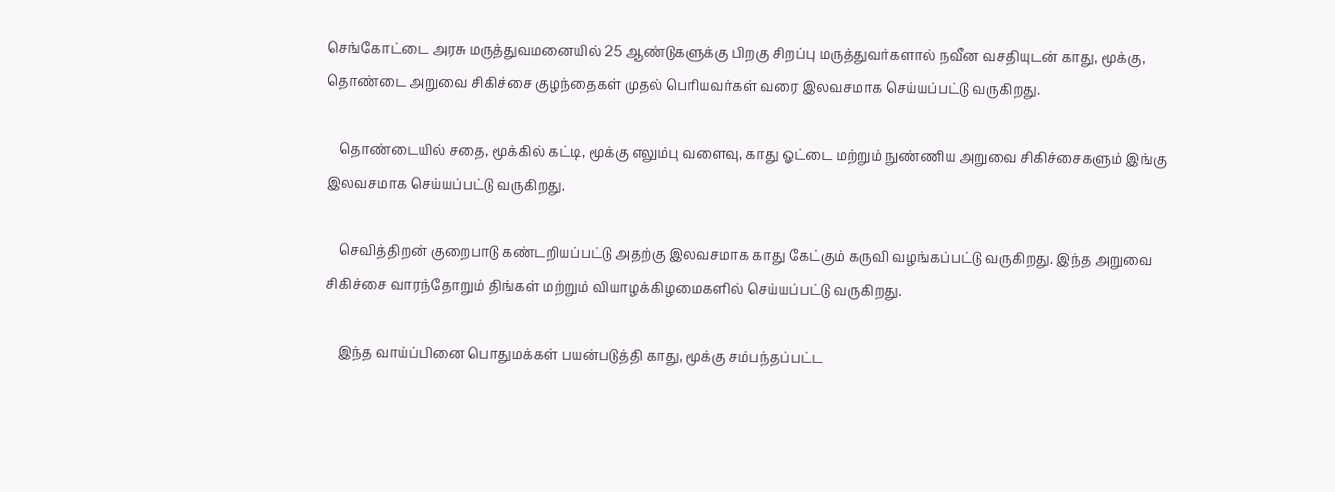செங்கோட்டை அரசு மருத்துவமனையில் 25 ஆண்டுகளுக்கு பிறகு சிறப்பு மருத்துவர்களால் நவீன வசதியுடன் காது, மூக்கு, தொண்டை அறுவை சிகிச்சை குழந்தைகள் முதல் பெரியவர்கள் வரை இலவசமாக செய்யப்பட்டு வருகிறது.

    தொண்டையில் சதை, மூக்கில் கட்டி, மூக்கு எலும்பு வளைவு, காது ஓட்டை மற்றும் நுண்ணிய அறுவை சிகிச்சைகளும் இங்கு இலவசமாக செய்யப்பட்டு வருகிறது.

    செவித்திறன் குறைபாடு கண்டறியப்பட்டு அதற்கு இலவசமாக காது கேட்கும் கருவி வழங்கப்பட்டு வருகிறது‌. இந்த அறுவை சிகிச்சை வாரந்தோறும் திங்கள் மற்றும் வியாழக்கிழமைகளில் செய்யப்பட்டு வருகிறது.

    இந்த வாய்ப்பினை பொதுமக்கள் பயன்படுத்தி காது, மூக்கு சம்பந்தப்பட்ட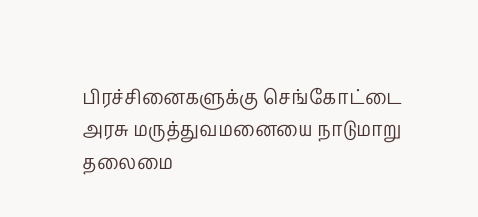பிரச்சினைகளுக்கு செங்கோட்டை அரசு மருத்துவமனையை நாடுமாறு தலைமை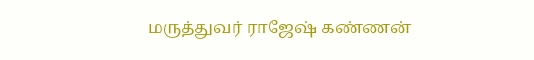மருத்துவர் ராஜேஷ் கண்ணன்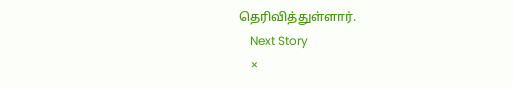தெரிவித்துள்ளார்.
    Next Story
    ×